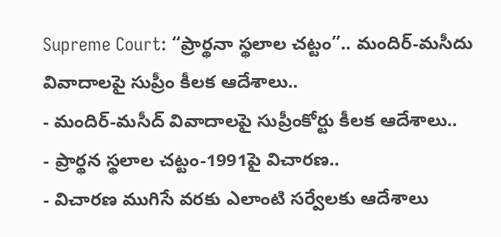Supreme Court: “ప్రార్థనా స్థలాల చట్టం”.. మందిర్-మసీదు వివాదాలపై సుప్రీం కీలక ఆదేశాలు..
- మందిర్-మసీద్ వివాదాలపై సుప్రీంకోర్టు కీలక ఆదేశాలు..
- ప్రార్థన స్థలాల చట్టం-1991పై విచారణ..
- విచారణ ముగిసే వరకు ఎలాంటి సర్వేలకు ఆదేశాలు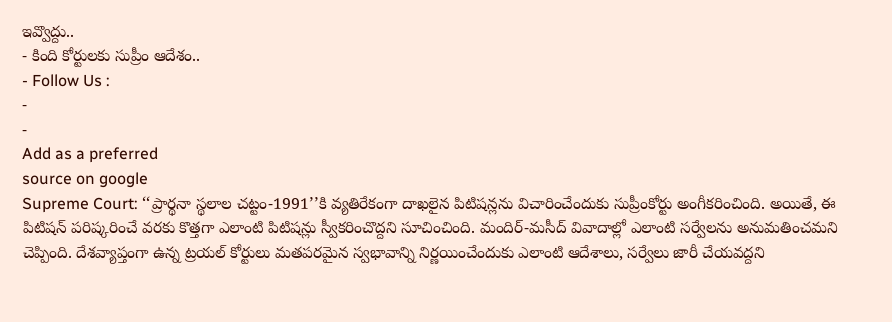ఇవ్వొద్దు..
- కింది కోర్టులకు సుప్రీం ఆదేశం..
- Follow Us :
-
-
Add as a preferred
source on google
Supreme Court: ‘‘ప్రార్థనా స్థలాల చట్టం-1991’’కి వ్యతిరేకంగా దాఖలైన పిటిషన్లను విచారించేందుకు సుప్రీంకోర్టు అంగీకరించింది. అయితే, ఈ పిటిషన్ పరిష్కరించే వరకు కొత్తగా ఎలాంటి పిటిషన్లు స్వీకరించొద్దని సూచించింది. మందిర్-మసీద్ వివాదాల్లో ఎలాంటి సర్వేలను అనుమతించమని చెప్పింది. దేశవ్యాప్తంగా ఉన్న ట్రయల్ కోర్టులు మతపరమైన స్వభావాన్ని నిర్ణయించేందుకు ఎలాంటి ఆదేశాలు, సర్వేలు జారీ చేయవద్దని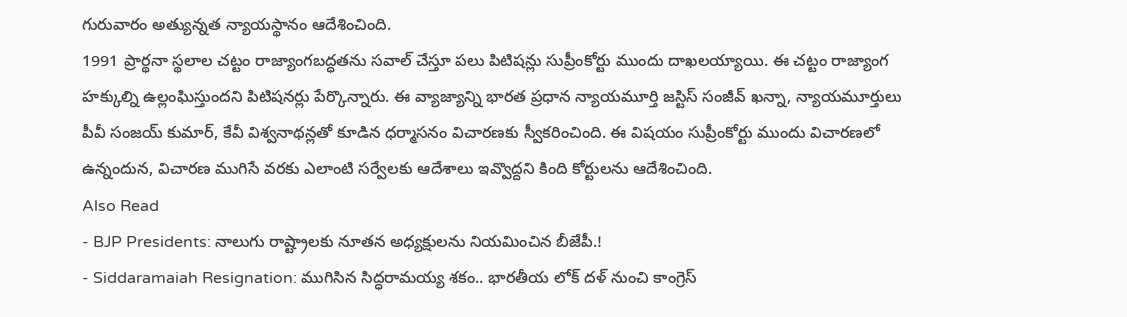గురువారం అత్యున్నత న్యాయస్థానం ఆదేశించింది.
1991 ప్రార్థనా స్థలాల చట్టం రాజ్యాంగబద్ధతను సవాల్ చేస్తూ పలు పిటిషన్లు సుప్రీంకోర్టు ముందు దాఖలయ్యాయి. ఈ చట్టం రాజ్యాంగ హక్కుల్ని ఉల్లంఘిస్తుందని పిటిషనర్లు పేర్కొన్నారు. ఈ వ్యాజ్యాన్ని భారత ప్రధాన న్యాయమూర్తి జస్టిస్ సంజీవ్ ఖన్నా, న్యాయమూర్తులు పీవీ సంజయ్ కుమార్, కేవీ విశ్వనాథన్లతో కూడిన ధర్మాసనం విచారణకు స్వీకరించింది. ఈ విషయం సుప్రీంకోర్టు ముందు విచారణలో ఉన్నందున, విచారణ ముగిసే వరకు ఎలాంటి సర్వేలకు ఆదేశాలు ఇవ్వొద్దని కింది కోర్టులను ఆదేశించింది.
Also Read
- BJP Presidents: నాలుగు రాష్ట్రాలకు నూతన అధ్యక్షులను నియమించిన బీజేపీ.!
- Siddaramaiah Resignation: ముగిసిన సిద్ధరామయ్య శకం.. భారతీయ లోక్ దళ్ నుంచి కాంగ్రెస్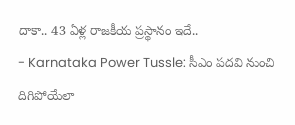దాకా.. 43 ఏళ్ల రాజకీయ ప్రస్థానం ఇదే..
- Karnataka Power Tussle: సీఎం పదవి నుంచి దిగిపోయేలా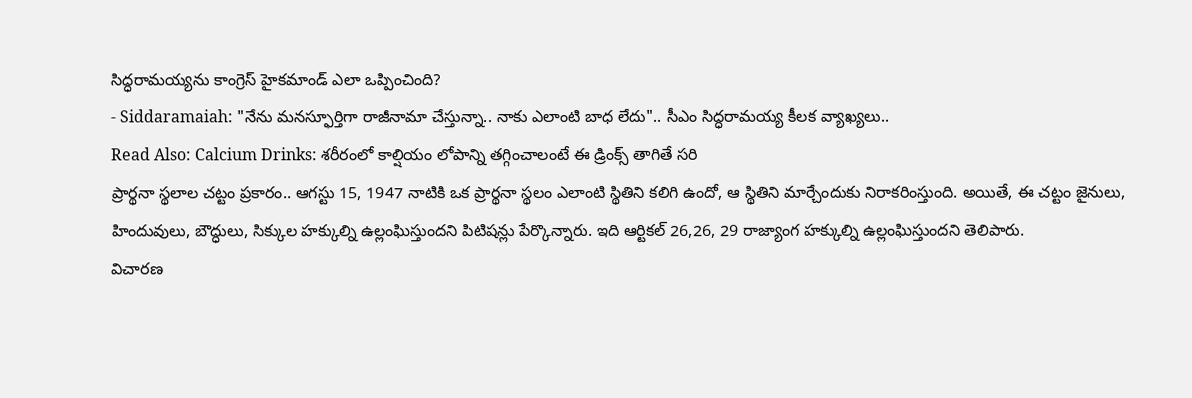సిద్ధరామయ్యను కాంగ్రెస్ హైకమాండ్ ఎలా ఒప్పించింది?
- Siddaramaiah: "నేను మనస్ఫూర్తిగా రాజీనామా చేస్తున్నా.. నాకు ఎలాంటి బాధ లేదు".. సీఎం సిద్ధరామయ్య కీలక వ్యాఖ్యలు..
Read Also: Calcium Drinks: శరీరంలో కాల్షియం లోపాన్ని తగ్గించాలంటే ఈ డ్రింక్స్ తాగితే సరి
ప్రార్థనా స్థలాల చట్టం ప్రకారం.. ఆగస్టు 15, 1947 నాటికి ఒక ప్రార్థనా స్థలం ఎలాంటి స్థితిని కలిగి ఉందో, ఆ స్థితిని మార్చేందుకు నిరాకరింస్తుంది. అయితే, ఈ చట్టం జైనులు, హిందువులు, బౌద్ధులు, సిక్కుల హక్కుల్ని ఉల్లంఘిస్తుందని పిటిషన్లు పేర్కొన్నారు. ఇది ఆర్టికల్ 26,26, 29 రాజ్యాంగ హక్కుల్ని ఉల్లంఘిస్తుందని తెలిపారు.
విచారణ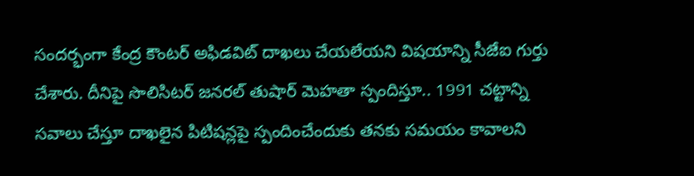సందర్భంగా కేంద్ర కౌంటర్ అఫిడవిట్ దాఖలు చేయలేయని విషయాన్ని సీజేఐ గుర్తు చేశారు. దీనిపై సొలిసిటర్ జనరల్ తుషార్ మెహతా స్పందిస్తూ.. 1991 చట్టాన్ని సవాలు చేస్తూ దాఖలైన పిటిషన్లపై స్పందించేందుకు తనకు సమయం కావాలని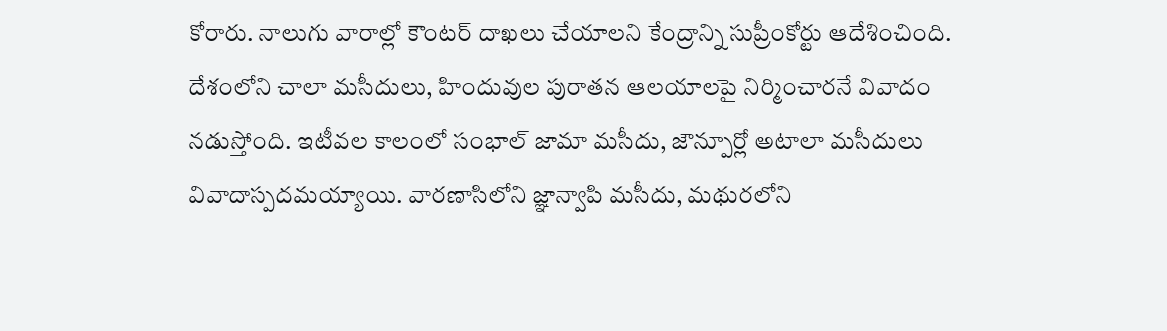కోరారు. నాలుగు వారాల్లో కౌంటర్ దాఖలు చేయాలని కేంద్రాన్ని సుప్రీంకోర్టు ఆదేశించింది. దేశంలోని చాలా మసీదులు, హిందువుల పురాతన ఆలయాలపై నిర్మించారనే వివాదం నడుస్తోంది. ఇటీవల కాలంలో సంభాల్ జామా మసీదు, జౌన్పూర్లో అటాలా మసీదులు వివాదాస్పదమయ్యాయి. వారణాసిలోని జ్ఞాన్వాపి మసీదు, మథురలోని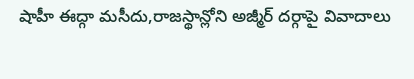షాహీ ఈద్గా మసీదు,రాజస్థాన్లోని అజ్మీర్ దర్గాపై వివాదాలు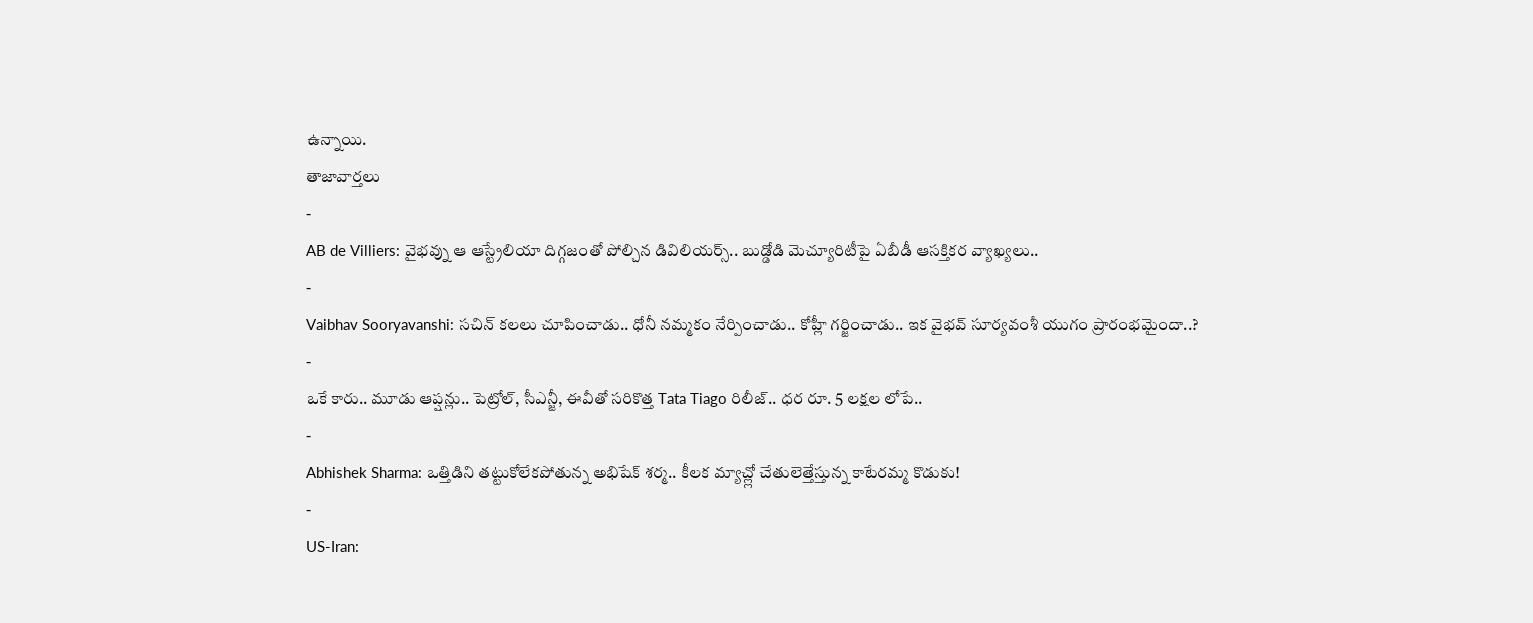ఉన్నాయి.
తాజావార్తలు
-
AB de Villiers: వైభవ్ను ఆ ఆస్ట్రేలియా దిగ్గజంతో పోల్చిన డివిలియర్స్.. బుడ్డోడి మెచ్యూరిటీపై ఏబీడీ ఆసక్తికర వ్యాఖ్యలు..
-
Vaibhav Sooryavanshi: సచిన్ కలలు చూపించాడు.. ధోనీ నమ్మకం నేర్పించాడు.. కోహ్లీ గర్జించాడు.. ఇక వైభవ్ సూర్యవంశీ యుగం ప్రారంభమైందా..?
-
ఒకే కారు.. మూడు ఆప్షన్లు.. పెట్రోల్, సీఎన్జీ, ఈవీతో సరికొత్త Tata Tiago రిలీజ్.. ధర రూ. 5 లక్షల లోపే..
-
Abhishek Sharma: ఒత్తిడిని తట్టుకోలేకపోతున్న అభిషేక్ శర్మ.. కీలక మ్యాచ్ల్లో చేతులెత్తేస్తున్న కాటేరమ్మ కొడుకు!
-
US-Iran: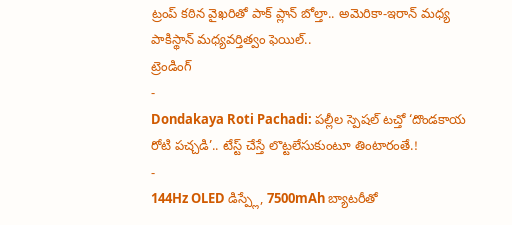ట్రంప్ కఠిన వైఖరితో పాక్ ప్లాన్ బోల్తా.. అమెరికా-ఇరాన్ మధ్య పాకిస్థాన్ మధ్యవర్తిత్వం ఫెయిల్..
ట్రెండింగ్
-
Dondakaya Roti Pachadi: పల్లీల స్పెషల్ టచ్తో ‘దొండకాయ రోటి పచ్చడి’.. టేస్ట్ చేస్తే లొట్టలేసుకుంటూ తింటారంతే.!
-
144Hz OLED డిస్ప్లే, 7500mAh బ్యాటరీతో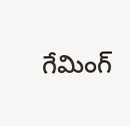గేమింగ్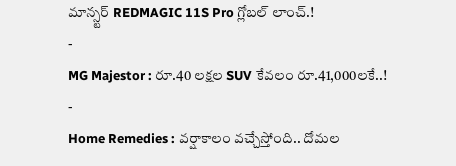మాన్స్టర్ REDMAGIC 11S Pro గ్లోబల్ లాంచ్.!
-
MG Majestor : రూ.40 లక్షల SUV కేవలం రూ.41,000లకే..!
-
Home Remedies : వర్షాకాలం వచ్చేస్తోంది.. దోమల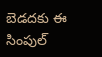బెడదకు ఈ సింపుల్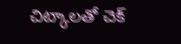చిట్కాలతో చెక్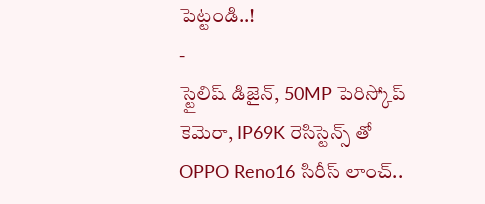పెట్టండి..!
-
స్టైలిష్ డిజైన్, 50MP పెరిస్కోప్ కెమెరా, IP69K రెసిస్టెన్స్ తో OPPO Reno16 సిరీస్ లాంచ్..